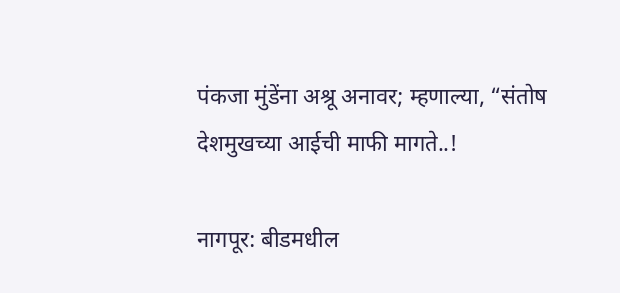पंकजा मुंडेंना अश्रू अनावर; म्हणाल्या, “संतोष देशमुखच्या आईची माफी मागते..!

नागपूर: बीडमधील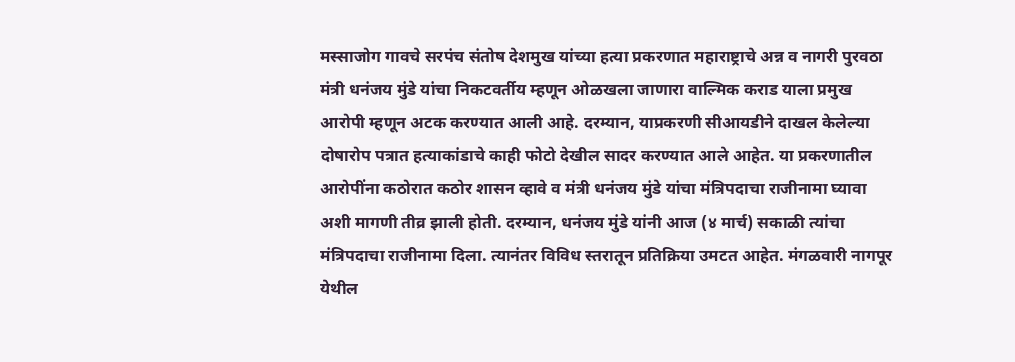मस्साजोग गावचे सरपंच संतोष देशमुख यांच्या हत्या प्रकरणात महाराष्ट्राचे अन्न व नागरी पुरवठा मंत्री धनंजय मुंडे यांचा निकटवर्तीय म्हणून ओळखला जाणारा वाल्मिक कराड याला प्रमुख आरोपी म्हणून अटक करण्यात आली आहे. दरम्यान, याप्रकरणी सीआयडीने दाखल केलेल्या दोषारोप पत्रात हत्याकांडाचे काही फोटो देखील सादर करण्यात आले आहेत. या प्रकरणातील आरोपींना कठोरात कठोर शासन व्हावे व मंत्री धनंजय मुंडे यांचा मंत्रिपदाचा राजीनामा घ्यावा अशी मागणी तीव्र झाली होती. दरम्यान, धनंजय मुंडे यांनी आज (४ मार्च) सकाळी त्यांचा मंत्रिपदाचा राजीनामा दिला. त्यानंतर विविध स्तरातून प्रतिक्रिया उमटत आहेत. मंगळवारी नागपूर येथील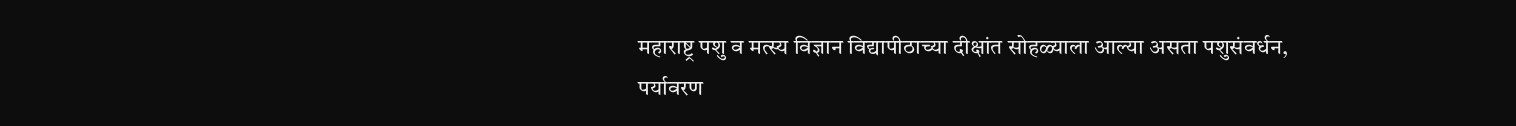महाराष्ट्र पशु व मत्स्य विज्ञान विद्यापीठाच्या दीक्षांत सोहळ्याला आल्या असता पशुसंवर्धन, पर्यावरण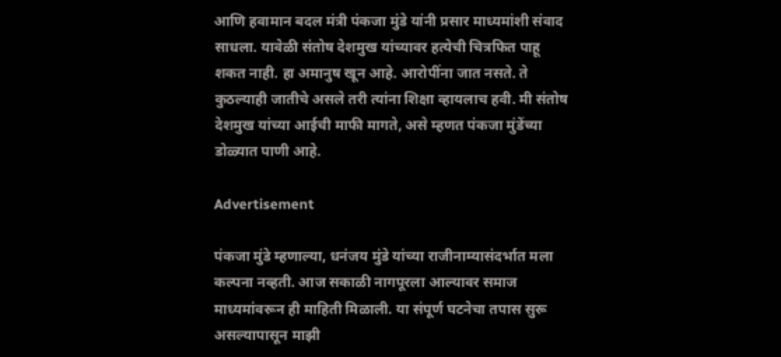आणि हवामान बदल मंत्री पंकजा मुंडे यांनी प्रसार माध्यमांशी संवाद साधला. यावेळी संतोष देशमुख यांच्यावर हत्येची चित्रफित पाहू शकत नाही. हा अमानुष खून आहे. आरोपींना जात नसते. ते कुठल्याही जातीचे असले तरी त्यांना शिक्षा व्हायलाच हवी. मी संतोष देशमुख यांच्या आईची माफी मागते, असे म्हणत पंकजा मुंडेंच्या डोळ्यात पाणी आहे.

Advertisement

पंकजा मुंडे म्हणाल्या, धनंजय मुंडे यांच्या राजीनाम्यासंदर्भात मला कल्पना नव्हती. आज सकाळी नागपूरला आल्यावर समाज माध्यमांवरून ही माहिती मिळाली. या संपूर्ण घटनेचा तपास सुरू असल्यापासून माझी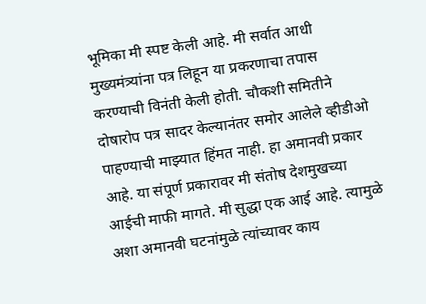भूमिका मी स्पष्ट केली आहे. मी सर्वात आधी मुख्यमंत्र्यांना पत्र लिहून या प्रकरणाचा तपास करण्याची विनंती केली होती. चौकशी समितीने दोषारोप पत्र सादर केल्यानंतर समोर आलेले व्हीडीओ पाहण्याची माझ्यात हिंमत नाही. हा अमानवी प्रकार आहे. या संपूर्ण प्रकारावर मी संतोष देशमुखच्या आईची माफी मागते. मी सुद्धा एक आई आहे. त्यामुळे अशा अमानवी घटनांमुळे त्यांच्यावर काय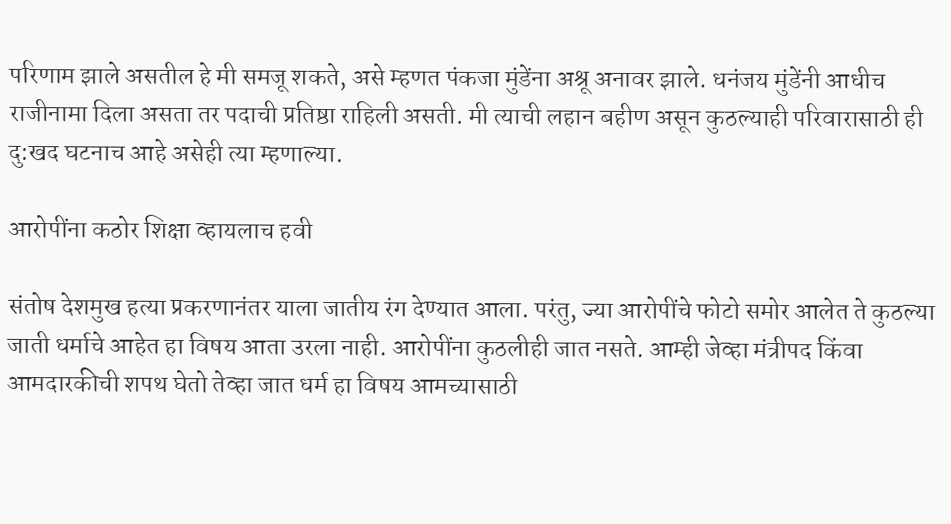परिणाम झाले असतील हे मी समजू शकते, असे म्हणत पंकजा मुंडेंना अश्रू अनावर झाले. धनंजय मुंडेंनी आधीच राजीनामा दिला असता तर पदाची प्रतिष्ठा राहिली असती. मी त्याची लहान बहीण असून कुठल्याही परिवारासाठी ही दु:खद घटनाच आहे असेही त्या म्हणाल्या.

आरोपींना कठोर शिक्षा व्हायलाच हवी

संतोष देशमुख हत्या प्रकरणानंतर याला जातीय रंग देण्यात आला. परंतु, ज्या आरोपींचे फोटो समोर आलेत ते कुठल्या जाती धर्माचे आहेत हा विषय आता उरला नाही. आरोपींना कुठलीही जात नसते. आम्ही जेव्हा मंत्रीपद किंवा आमदारकीची शपथ घेतो तेव्हा जात धर्म हा विषय आमच्यासाठी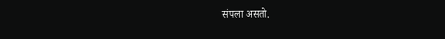संपला असतो.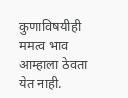कुणाविषयीही ममत्व भाव आम्हाला ठेवता येत नाही.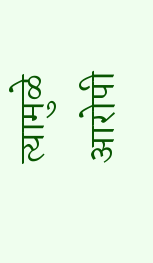त्यामुळे आरोपी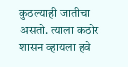कुठल्याही जातीचा असतो. त्याला कठोर शासन व्हायला हवे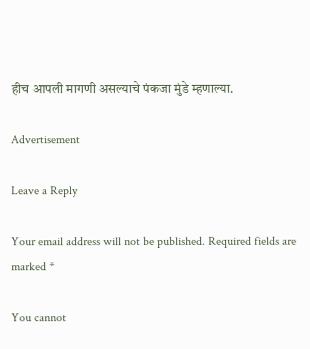हीच आपली मागणी असल्याचे पंकजा मुंडे म्हणाल्या.

Advertisement

Leave a Reply

Your email address will not be published. Required fields are marked *

You cannot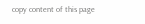copy content of this page